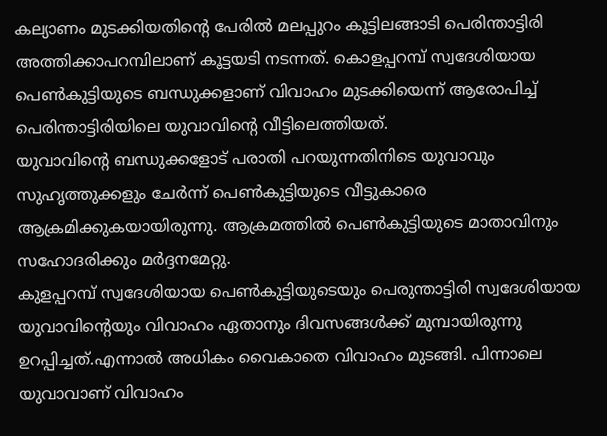കല്യാണം മുടക്കിയതിന്റെ പേരിൽ മലപ്പുറം കൂട്ടിലങ്ങാടി പെരിന്താട്ടിരി അത്തിക്കാപറമ്പിലാണ് കൂട്ടയടി നടന്നത്. കൊളപ്പറമ്പ് സ്വദേശിയായ പെൺകുട്ടിയുടെ ബന്ധുക്കളാണ് വിവാഹം മുടക്കിയെന്ന് ആരോപിച്ച് പെരിന്താട്ടിരിയിലെ യുവാവിന്റെ വീട്ടിലെത്തിയത്.
യുവാവിന്റെ ബന്ധുക്കളോട് പരാതി പറയുന്നതിനിടെ യുവാവും സുഹൃത്തുക്കളും ചേർന്ന് പെൺകുട്ടിയുടെ വീട്ടുകാരെ ആക്രമിക്കുകയായിരുന്നു. ആക്രമത്തിൽ പെൺകുട്ടിയുടെ മാതാവിനും സഹോദരിക്കും മർദ്ദനമേറ്റു.
കുളപ്പറമ്പ് സ്വദേശിയായ പെൺകുട്ടിയുടെയും പെരുന്താട്ടിരി സ്വദേശിയായ യുവാവിന്റെയും വിവാഹം ഏതാനും ദിവസങ്ങൾക്ക് മുമ്പായിരുന്നു ഉറപ്പിച്ചത്.എന്നാൽ അധികം വൈകാതെ വിവാഹം മുടങ്ങി. പിന്നാലെ യുവാവാണ് വിവാഹം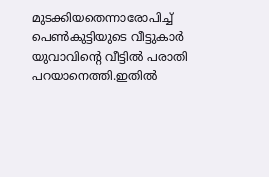മുടക്കിയതെന്നാരോപിച്ച് പെൺകുട്ടിയുടെ വീട്ടുകാർ യുവാവിന്റെ വീട്ടിൽ പരാതി പറയാനെത്തി.ഇതിൽ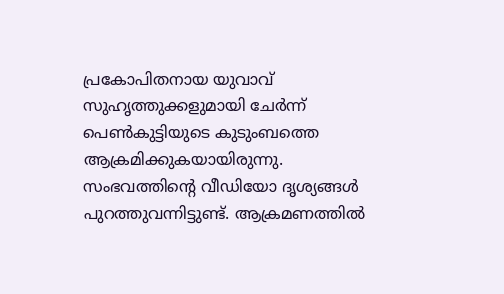പ്രകോപിതനായ യുവാവ് സുഹൃത്തുക്കളുമായി ചേർന്ന് പെൺകുട്ടിയുടെ കുടുംബത്തെ ആക്രമിക്കുകയായിരുന്നു.
സംഭവത്തിന്റെ വീഡിയോ ദൃശ്യങ്ങൾ പുറത്തുവന്നിട്ടുണ്ട്. ആക്രമണത്തിൽ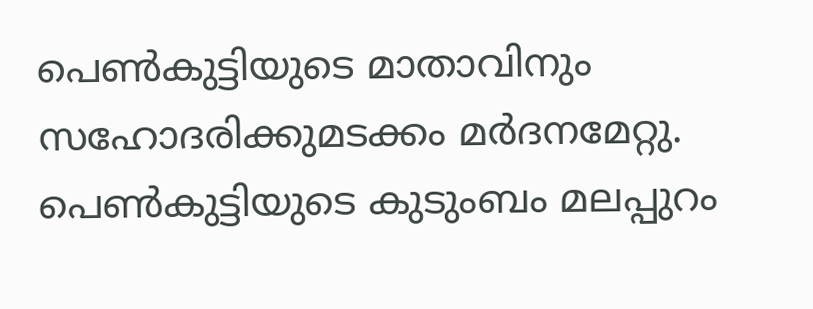പെൺകുട്ടിയുടെ മാതാവിനും സഹോദരിക്കുമടക്കം മർദനമേറ്റു. പെൺകുട്ടിയുടെ കുടുംബം മലപ്പുറം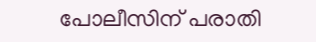പോലീസിന് പരാതി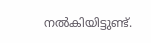നൽകിയിട്ടുണ്ട്.